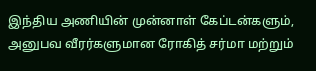இந்திய அணியின் முன்னாள் கேப்டன்களும், அனுபவ வீரர்களுமான ரோகித் சர்மா மற்றும்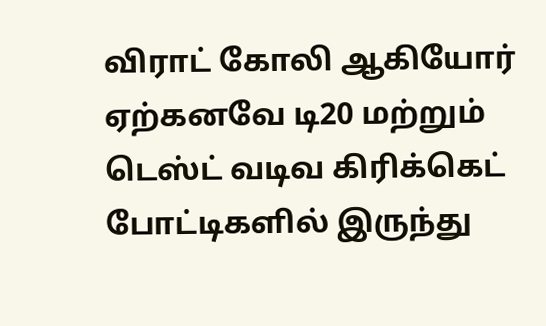விராட் கோலி ஆகியோர் ஏற்கனவே டி20 மற்றும் டெஸ்ட் வடிவ கிரிக்கெட் போட்டிகளில் இருந்து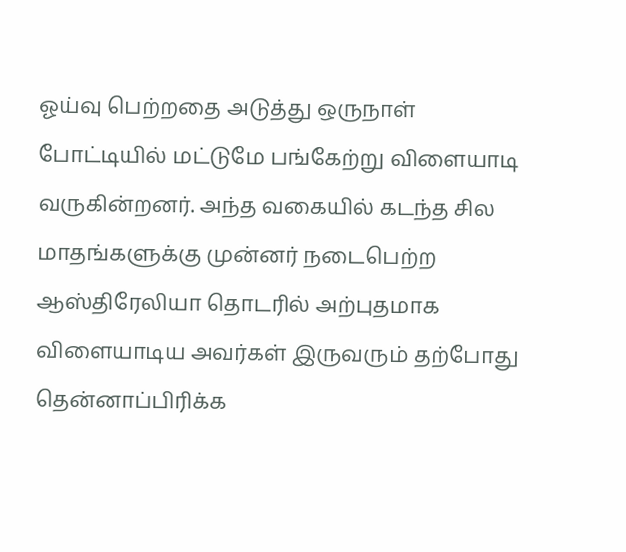ஓய்வு பெற்றதை அடுத்து ஒருநாள் போட்டியில் மட்டுமே பங்கேற்று விளையாடி வருகின்றனர். அந்த வகையில் கடந்த சில மாதங்களுக்கு முன்னர் நடைபெற்ற ஆஸ்திரேலியா தொடரில் அற்புதமாக விளையாடிய அவர்கள் இருவரும் தற்போது தென்னாப்பிரிக்க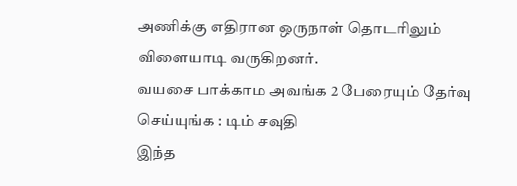அணிக்கு எதிரான ஒருநாள் தொடரிலும் விளையாடி வருகிறனர்.
வயசை பாக்காம அவங்க 2 பேரையும் தேர்வு செய்யுங்க : டிம் சவுதி
இந்த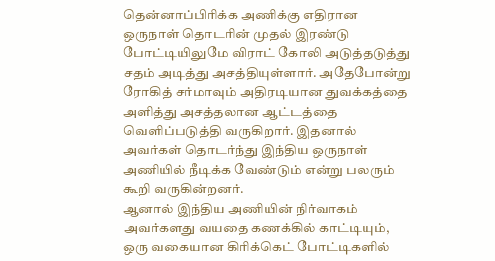தென்னாப்பிரிக்க அணிக்கு எதிரான ஒருநாள் தொடரின் முதல் இரண்டு போட்டியிலுமே விராட் கோலி அடுத்தடுத்து சதம் அடித்து அசத்தியுள்ளார். அதேபோன்று ரோகித் சர்மாவும் அதிரடியான துவக்கத்தை அளித்து அசத்தலான ஆட்டத்தை வெளிப்படுத்தி வருகிறார். இதனால் அவர்கள் தொடர்ந்து இந்திய ஒருநாள் அணியில் நீடிக்க வேண்டும் என்று பலரும் கூறி வருகின்றனர்.
ஆனால் இந்திய அணியின் நிர்வாகம் அவர்களது வயதை கணக்கில் காட்டியும், ஒரு வகையான கிரிக்கெட் போட்டிகளில்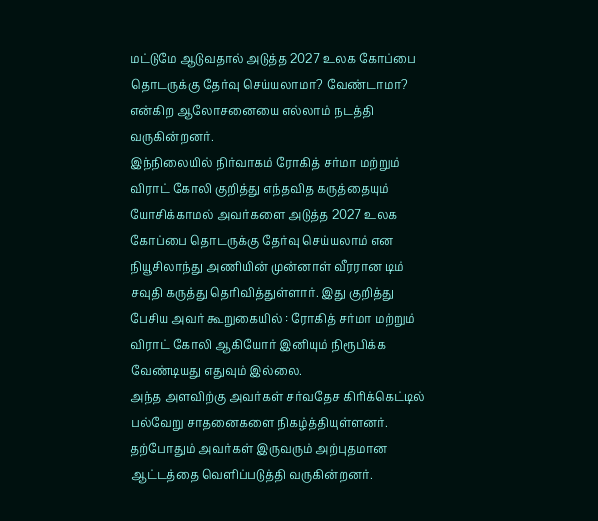மட்டுமே ஆடுவதால் அடுத்த 2027 உலக கோப்பை தொடருக்கு தேர்வு செய்யலாமா? வேண்டாமா? என்கிற ஆலோசனையை எல்லாம் நடத்தி வருகின்றனர்.
இந்நிலையில் நிர்வாகம் ரோகித் சர்மா மற்றும் விராட் கோலி குறித்து எந்தவித கருத்தையும் யோசிக்காமல் அவர்களை அடுத்த 2027 உலக கோப்பை தொடருக்கு தேர்வு செய்யலாம் என நியூசிலாந்து அணியின் முன்னாள் வீரரான டிம் சவுதி கருத்து தெரிவித்துள்ளார். இது குறித்து பேசிய அவர் கூறுகையில் : ரோகித் சர்மா மற்றும் விராட் கோலி ஆகியோர் இனியும் நிரூபிக்க வேண்டியது எதுவும் இல்லை.
அந்த அளவிற்கு அவர்கள் சர்வதேச கிரிக்கெட்டில் பல்வேறு சாதனைகளை நிகழ்த்தியுள்ளனர். தற்போதும் அவர்கள் இருவரும் அற்புதமான ஆட்டத்தை வெளிப்படுத்தி வருகின்றனர்.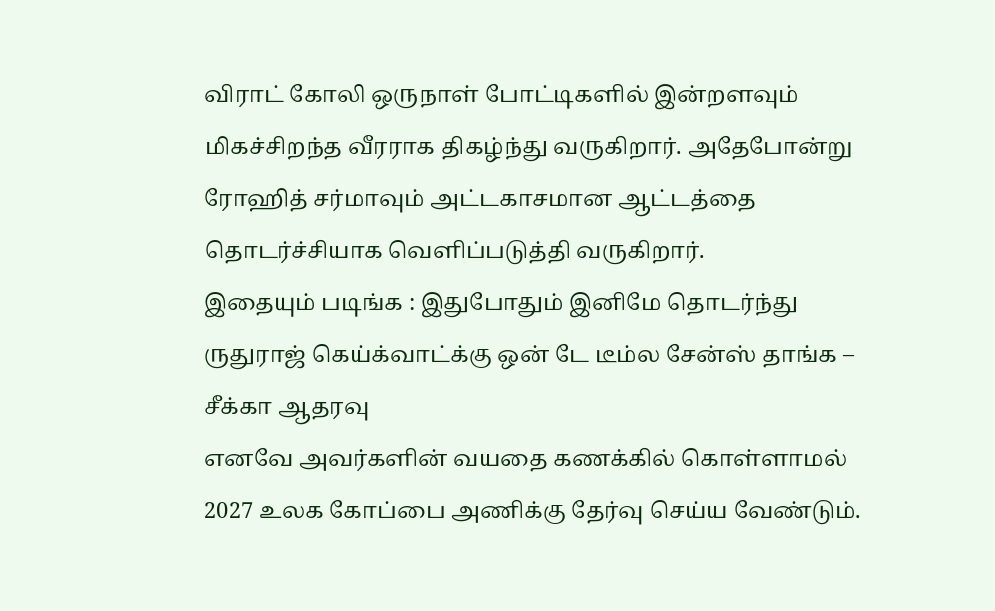விராட் கோலி ஒருநாள் போட்டிகளில் இன்றளவும் மிகச்சிறந்த வீரராக திகழ்ந்து வருகிறார். அதேபோன்று ரோஹித் சர்மாவும் அட்டகாசமான ஆட்டத்தை தொடர்ச்சியாக வெளிப்படுத்தி வருகிறார்.
இதையும் படிங்க : இதுபோதும் இனிமே தொடர்ந்து ருதுராஜ் கெய்க்வாட்க்கு ஒன் டே டீம்ல சேன்ஸ் தாங்க – சீக்கா ஆதரவு
எனவே அவர்களின் வயதை கணக்கில் கொள்ளாமல் 2027 உலக கோப்பை அணிக்கு தேர்வு செய்ய வேண்டும்.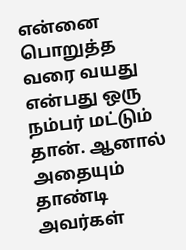என்னை பொறுத்த வரை வயது என்பது ஒரு நம்பர் மட்டும் தான். ஆனால் அதையும் தாண்டி அவர்கள்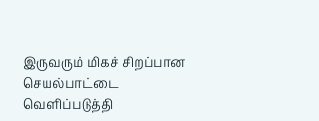இருவரும் மிகச் சிறப்பான செயல்பாட்டை வெளிப்படுத்தி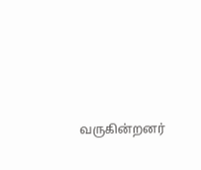வருகின்றனர்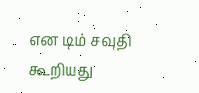என டிம் சவுதி கூறியது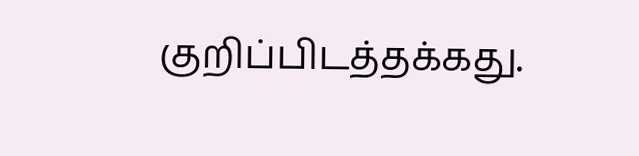குறிப்பிடத்தக்கது.